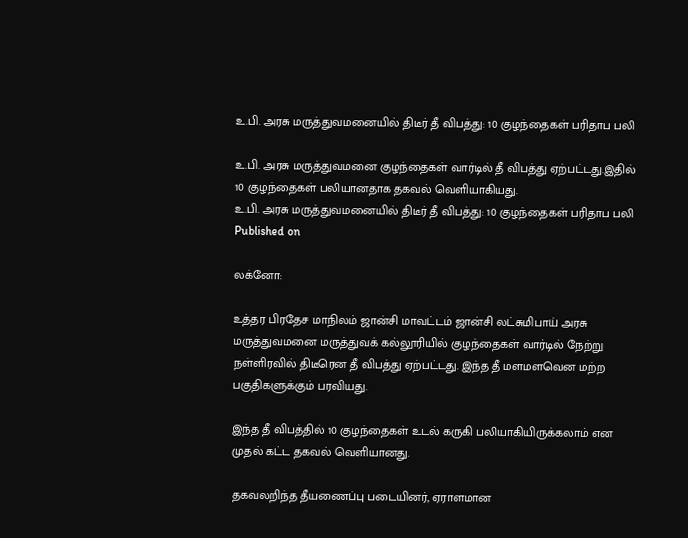உ.பி. அரசு மருத்துவமனையில் திடீர் தீ விபத்து: 10 குழந்தைகள் பரிதாப பலி

உ.பி. அரசு மருத்துவமனை குழந்தைகள் வார்டில் தீ விபத்து ஏற்பட்டது.இதில் 10 குழந்தைகள் பலியானதாக தகவல் வெளியாகியது.
உ.பி. அரசு மருத்துவமனையில் திடீர் தீ விபத்து: 10 குழந்தைகள் பரிதாப பலி
Published on

லக்னோ:

உத்தர பிரதேச மாநிலம் ஜான்சி மாவட்டம் ஜான்சி லட்சுமிபாய் அரசு மருத்துவமனை மருத்துவக் கல்லூரியில் குழந்தைகள் வார்டில் நேற்று நள்ளிரவில் திடீரென தீ விபத்து ஏற்பட்டது. இந்த தீ மளமளவென மற்ற பகுதிகளுக்கும் பரவியது.

இந்த தீ விபத்தில் 10 குழந்தைகள் உடல் கருகி பலியாகியிருக்கலாம் என முதல் கட்ட தகவல் வெளியானது.

தகவலறிந்த தீயணைப்பு படையினர், ஏராளமான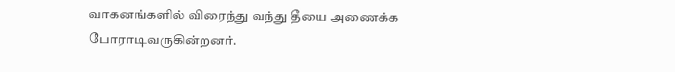வாகனங்களில் விரைந்து வந்து தீயை அணைக்க போராடிவருகின்றனர்.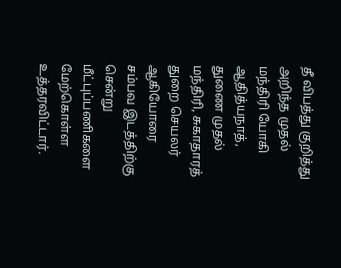தீ விபத்து குறித்து அறிந்த முதல் மந்திரி யோகி ஆதித்யநாத், துணை முதல் மந்திரி, சுகாதாரத் துறை செயலர் ஆகியோரை சம்பவ இடத்திற்கு சென்று மீட்புப்பணிகளை மேற்கொள்ள உத்தரவிட்டார்.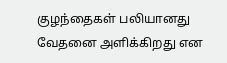குழந்தைகள் பலியானது வேதனை அளிக்கிறது என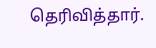தெரிவித்தார்.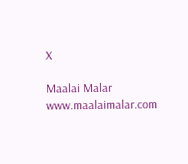X

Maalai Malar
www.maalaimalar.com